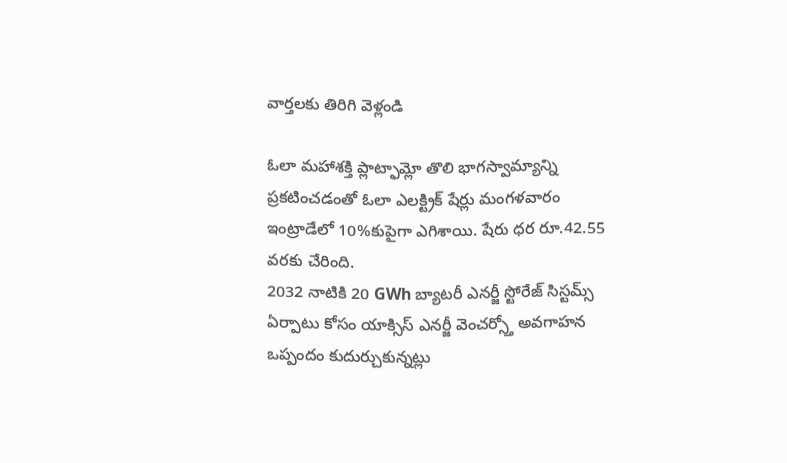వార్తలకు తిరిగి వెళ్లండి

ఓలా మహాశక్తి ప్లాట్ఫామ్లో తొలి భాగస్వామ్యాన్ని ప్రకటించడంతో ఓలా ఎలక్ట్రిక్ షేర్లు మంగళవారం ఇంట్రాడేలో 10%కుపైగా ఎగిశాయి. షేరు ధర రూ.42.55 వరకు చేరింది.
2032 నాటికి 20 GWh బ్యాటరీ ఎనర్జీ స్టోరేజ్ సిస్టమ్స్ ఏర్పాటు కోసం యాక్సిస్ ఎనర్జీ వెంచర్స్తో అవగాహన ఒప్పందం కుదుర్చుకున్నట్లు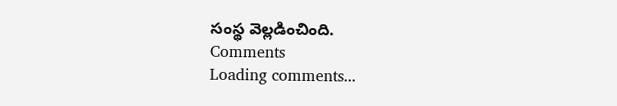సంస్థ వెల్లడించింది.
Comments
Loading comments...